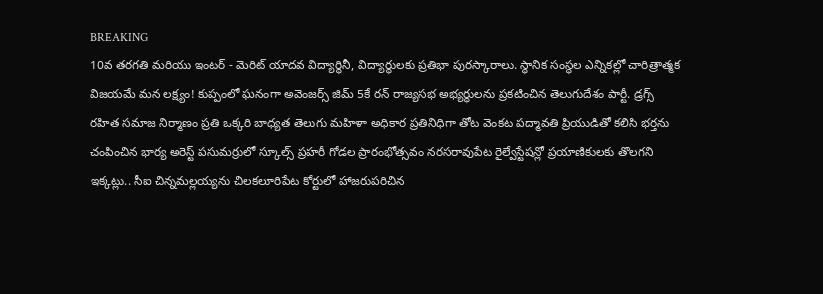BREAKING
10వ తరగతి మరియు ఇంటర్ - మెరిట్ యాదవ విద్యార్థినీ, విద్యార్థులకు ప్రతిభా పురస్కారాలు. స్థానిక సంస్థల ఎన్నికల్లో చారిత్రాత్మక విజయమే మన లక్ష్యం! కుప్పంలో ఘనంగా అవెంజర్స్ జిమ్ 5కే రన్ రాజ్యసభ అభ్యర్థులను ప్రకటించిన తెలుగుదేశం పార్టీ. డ్రగ్స్ రహిత సమాజ నిర్మాణం ప్రతి ఒక్కరి బాధ్యత తెలుగు మహిళా అధికార ప్రతినిధిగా తోట వెంకట పద్మావతి ప్రియుడితో కలిసి భర్తను చంపించిన భార్య అరెస్ట్ పసుమర్రులో స్కూల్స్ ప్రహరీ గోడల ప్రారంభోత్సవం నరసరావుపేట రైల్వేస్టేషన్లో ప్రయాణికులకు తొలగని ఇక్కట్లు.. సీఐ చిన్నమల్లయ్యను చిలకలూరిపేట కోర్టులో హాజరుపరిచిన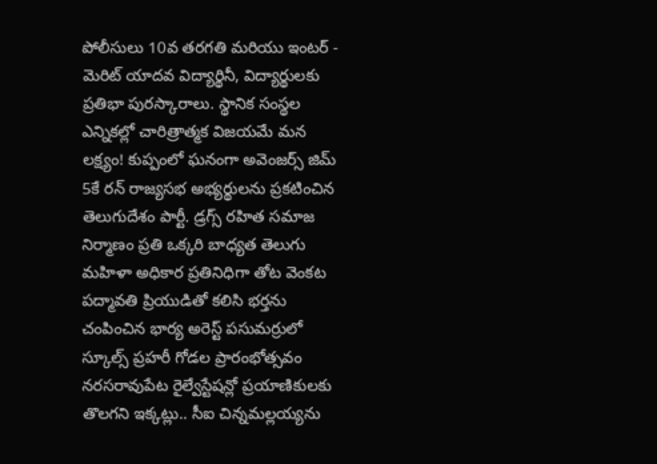పోలీసులు 10వ తరగతి మరియు ఇంటర్ - మెరిట్ యాదవ విద్యార్థినీ, విద్యార్థులకు ప్రతిభా పురస్కారాలు. స్థానిక సంస్థల ఎన్నికల్లో చారిత్రాత్మక విజయమే మన లక్ష్యం! కుప్పంలో ఘనంగా అవెంజర్స్ జిమ్ 5కే రన్ రాజ్యసభ అభ్యర్థులను ప్రకటించిన తెలుగుదేశం పార్టీ. డ్రగ్స్ రహిత సమాజ నిర్మాణం ప్రతి ఒక్కరి బాధ్యత తెలుగు మహిళా అధికార ప్రతినిధిగా తోట వెంకట పద్మావతి ప్రియుడితో కలిసి భర్తను చంపించిన భార్య అరెస్ట్ పసుమర్రులో స్కూల్స్ ప్రహరీ గోడల ప్రారంభోత్సవం నరసరావుపేట రైల్వేస్టేషన్లో ప్రయాణికులకు తొలగని ఇక్కట్లు.. సీఐ చిన్నమల్లయ్యను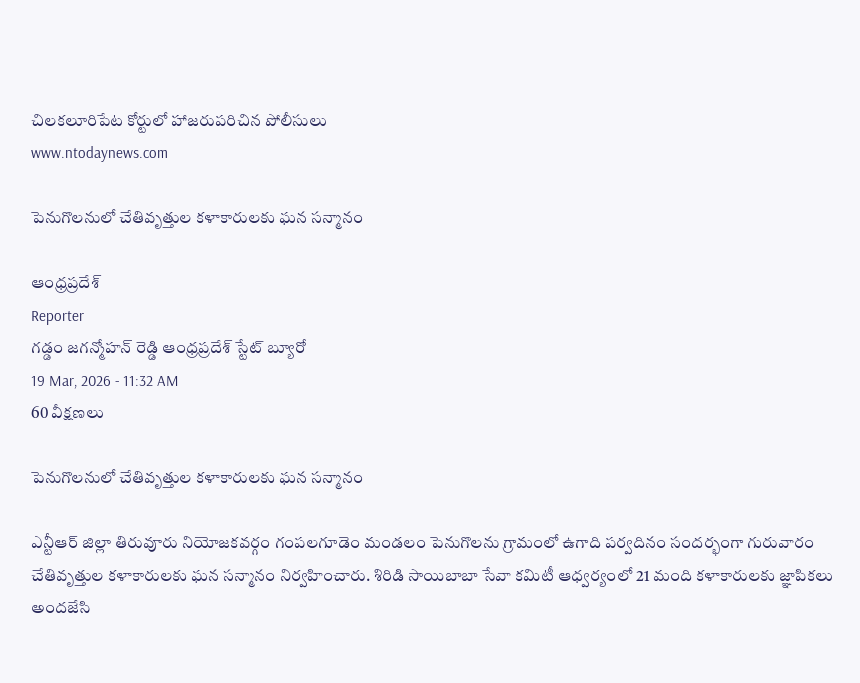చిలకలూరిపేట కోర్టులో హాజరుపరిచిన పోలీసులు
www.ntodaynews.com

పెనుగొలనులో చేతివృత్తుల కళాకారులకు ఘన సన్మానం

ఆంధ్రప్రదేశ్
Reporter
గడ్డం జగన్మోహన్ రెడ్డి ఆంధ్రప్రదేశ్ స్టేట్ బ్యూరో
19 Mar, 2026 - 11:32 AM
60 వీక్షణలు

పెనుగొలనులో చేతివృత్తుల కళాకారులకు ఘన సన్మానం

ఎన్టీఆర్ జిల్లా తిరువూరు నియోజకవర్గం గంపలగూడెం మండలం పెనుగొలను గ్రామంలో ఉగాది పర్వదినం సందర్భంగా గురువారం చేతివృత్తుల కళాకారులకు ఘన సన్మానం నిర్వహించారు. శిరిడి సాయిబాబా సేవా కమిటీ ఆధ్వర్యంలో 21 మంది కళాకారులకు జ్ఞాపికలు అందజేసి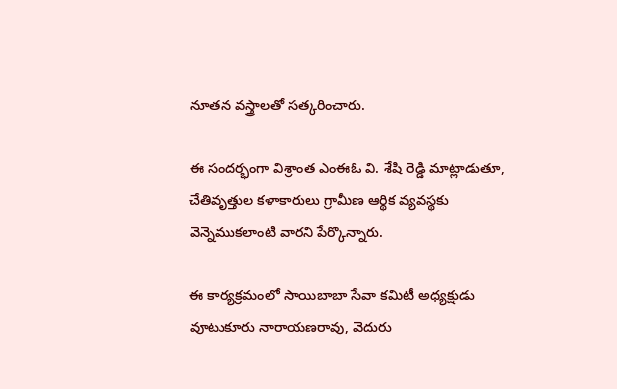నూతన వస్త్రాలతో సత్కరించారు.

ఈ సందర్భంగా విశ్రాంత ఎంఈఓ వి. శేషి రెడ్డి మాట్లాడుతూ, చేతివృత్తుల కళాకారులు గ్రామీణ ఆర్థిక వ్యవస్థకు వెన్నెముకలాంటి వారని పేర్కొన్నారు.

ఈ కార్యక్రమంలో సాయిబాబా సేవా కమిటీ అధ్యక్షుడు వూటుకూరు నారాయణరావు, వెదురు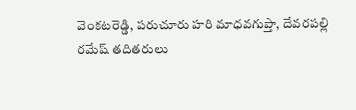వెంకటరెడ్డి, పరుచూరు హరి మాధవగుప్తా, దేవరపల్లి రమేష్ తదితరులు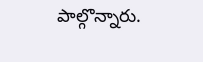పాల్గొన్నారు.